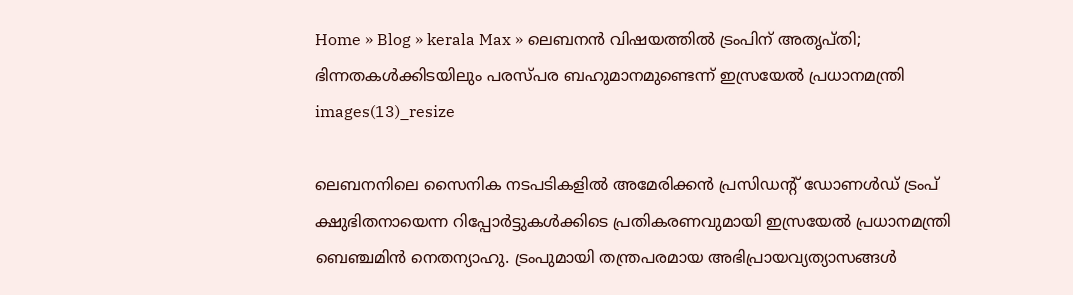Home » Blog » kerala Max » ലെബനൻ വിഷയത്തിൽ ട്രംപിന് അതൃപ്തി; ഭിന്നതകൾക്കിടയിലും പരസ്പര ബഹുമാനമുണ്ടെന്ന് ഇസ്രയേൽ പ്രധാനമന്ത്രി
images(13)_resize

ലെബനനിലെ സൈനിക നടപടികളിൽ അമേരിക്കൻ പ്രസിഡന്റ് ഡോണൾഡ് ട്രംപ് ക്ഷുഭിതനായെന്ന റിപ്പോർട്ടുകൾക്കിടെ പ്രതികരണവുമായി ഇസ്രയേൽ പ്രധാനമന്ത്രി ബെഞ്ചമിൻ നെതന്യാഹു. ട്രംപുമായി തന്ത്രപരമായ അഭിപ്രായവ്യത്യാസങ്ങൾ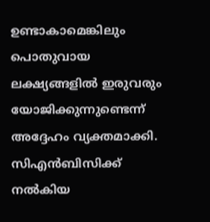ഉണ്ടാകാമെങ്കിലും പൊതുവായ ലക്ഷ്യങ്ങളിൽ ഇരുവരും യോജിക്കുന്നുണ്ടെന്ന് അദ്ദേഹം വ്യക്തമാക്കി. സിഎൻബിസിക്ക് നൽകിയ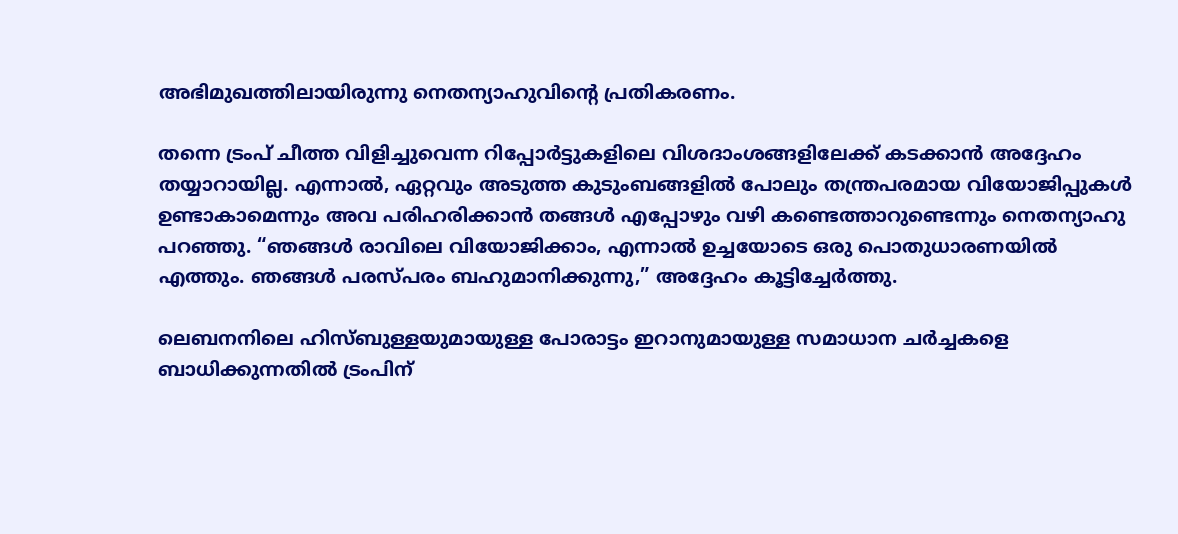അഭിമുഖത്തിലായിരുന്നു നെതന്യാഹുവിന്റെ പ്രതികരണം.

തന്നെ ട്രംപ് ചീത്ത വിളിച്ചുവെന്ന റിപ്പോർട്ടുകളിലെ വിശദാംശങ്ങളിലേക്ക് കടക്കാൻ അദ്ദേഹം തയ്യാറായില്ല. എന്നാൽ, ഏറ്റവും അടുത്ത കുടുംബങ്ങളിൽ പോലും തന്ത്രപരമായ വിയോജിപ്പുകൾ ഉണ്ടാകാമെന്നും അവ പരിഹരിക്കാൻ തങ്ങൾ എപ്പോഴും വഴി കണ്ടെത്താറുണ്ടെന്നും നെതന്യാഹു പറഞ്ഞു. “ഞങ്ങൾ രാവിലെ വിയോജിക്കാം, എന്നാൽ ഉച്ചയോടെ ഒരു പൊതുധാരണയിൽ എത്തും. ഞങ്ങൾ പരസ്പരം ബഹുമാനിക്കുന്നു,” അദ്ദേഹം കൂട്ടിച്ചേർത്തു.

ലെബനനിലെ ഹിസ്ബുള്ളയുമായുള്ള പോരാട്ടം ഇറാനുമായുള്ള സമാധാന ചർച്ചകളെ ബാധിക്കുന്നതിൽ ട്രംപിന്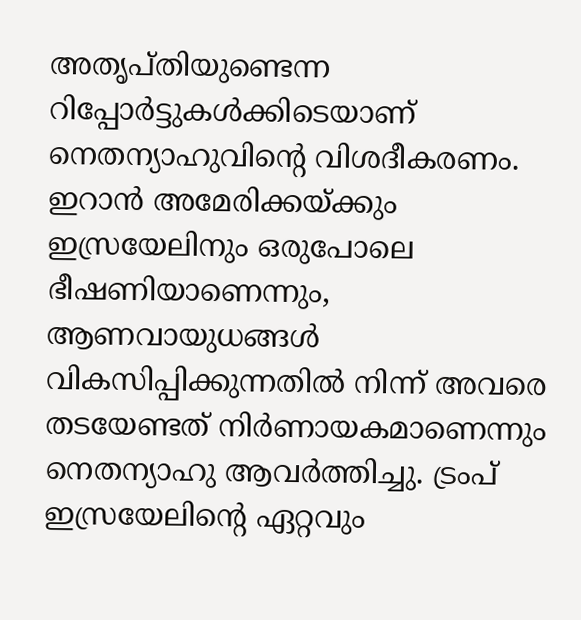അതൃപ്തിയുണ്ടെന്ന റിപ്പോർട്ടുകൾക്കിടെയാണ് നെതന്യാഹുവിന്റെ വിശദീകരണം. ഇറാൻ അമേരിക്കയ്ക്കും ഇസ്രയേലിനും ഒരുപോലെ ഭീഷണിയാണെന്നും, ആണവായുധങ്ങൾ വികസിപ്പിക്കുന്നതിൽ നിന്ന് അവരെ തടയേണ്ടത് നിർണായകമാണെന്നും നെതന്യാഹു ആവർത്തിച്ചു. ട്രംപ് ഇസ്രയേലിന്റെ ഏറ്റവും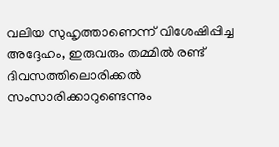വലിയ സുഹൃത്താണെന്ന് വിശേഷിപ്പിച്ച അദ്ദേഹം, ഇരുവരും തമ്മിൽ രണ്ട് ദിവസത്തിലൊരിക്കൽ സംസാരിക്കാറുണ്ടെന്നും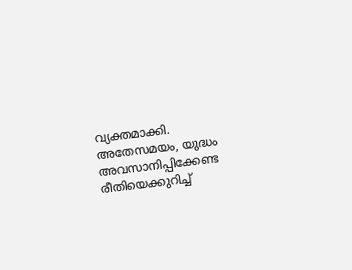വ്യക്തമാക്കി. അതേസമയം, യുദ്ധം അവസാനിപ്പിക്കേണ്ട രീതിയെക്കുറിച്ച്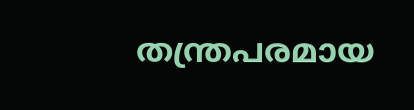തന്ത്രപരമായ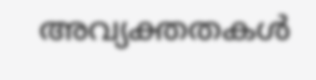അവ്യക്തതകൾ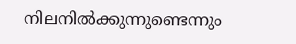നിലനിൽക്കുന്നുണ്ടെന്നും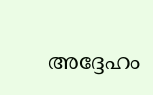അദ്ദേഹം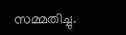സമ്മതിച്ചു.